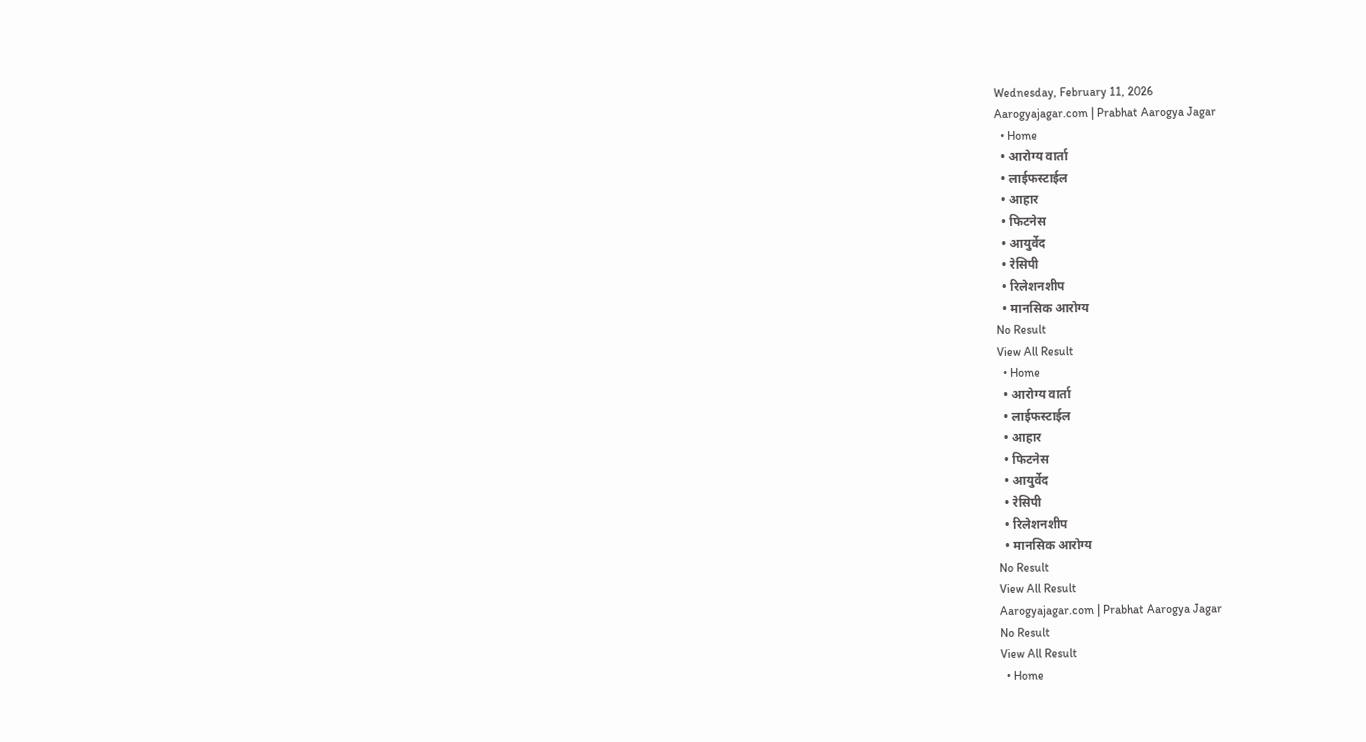Wednesday, February 11, 2026
Aarogyajagar.com | Prabhat Aarogya Jagar
  • Home
  • आरोग्य वार्ता
  • लाईफस्टाईल
  • आहार
  • फिटनेस
  • आयुर्वेद
  • रेसिपी
  • रिलेशनशीप
  • मानसिक आरोग्य
No Result
View All Result
  • Home
  • आरोग्य वार्ता
  • लाईफस्टाईल
  • आहार
  • फिटनेस
  • आयुर्वेद
  • रेसिपी
  • रिलेशनशीप
  • मानसिक आरोग्य
No Result
View All Result
Aarogyajagar.com | Prabhat Aarogya Jagar
No Result
View All Result
  • Home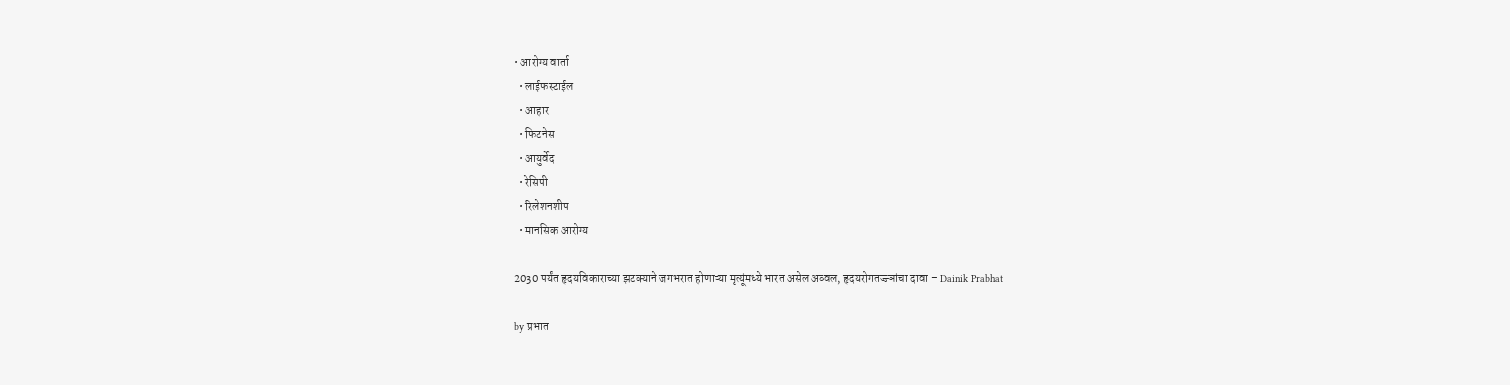• आरोग्य वार्ता
  • लाईफस्टाईल
  • आहार
  • फिटनेस
  • आयुर्वेद
  • रेसिपी
  • रिलेशनशीप
  • मानसिक आरोग्य

2030 पर्यंत हृदयविकाराच्या झटक्याने जगभरात होणाऱ्या मृत्यूंमध्ये भारत असेल अव्वल, हृदयरोगतज्ज्ञांचा दावा – Dainik Prabhat

by प्रभात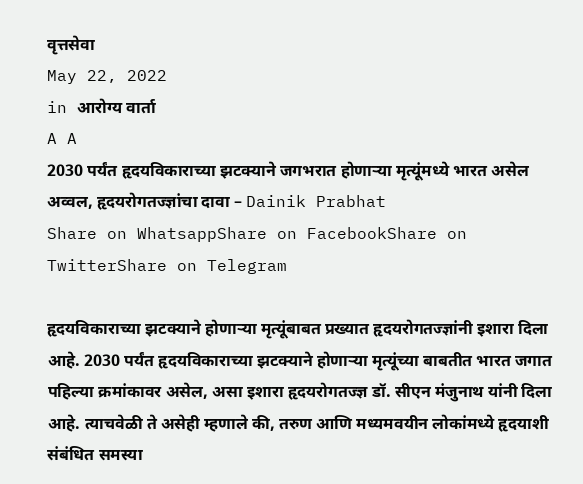वृत्तसेवा
May 22, 2022
in आरोग्य वार्ता
A A
2030 पर्यंत हृदयविकाराच्या झटक्याने जगभरात होणाऱ्या मृत्यूंमध्ये भारत असेल अव्वल, हृदयरोगतज्ज्ञांचा दावा – Dainik Prabhat
Share on WhatsappShare on FacebookShare on TwitterShare on Telegram

हृदयविकाराच्या झटक्याने होणाऱ्या मृत्यूंबाबत प्रख्यात हृदयरोगतज्ज्ञांनी इशारा दिला आहे. 2030 पर्यंत हृदयविकाराच्या झटक्याने होणाऱ्या मृत्यूंच्या बाबतीत भारत जगात पहिल्या क्रमांकावर असेल, असा इशारा हृदयरोगतज्ज्ञ डॉ. सीएन मंजुनाथ यांनी दिला आहे. त्याचवेळी ते असेही म्हणाले की, तरुण आणि मध्यमवयीन लोकांमध्ये हृदयाशी संबंधित समस्या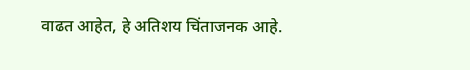वाढत आहेत, हे अतिशय चिंताजनक आहे.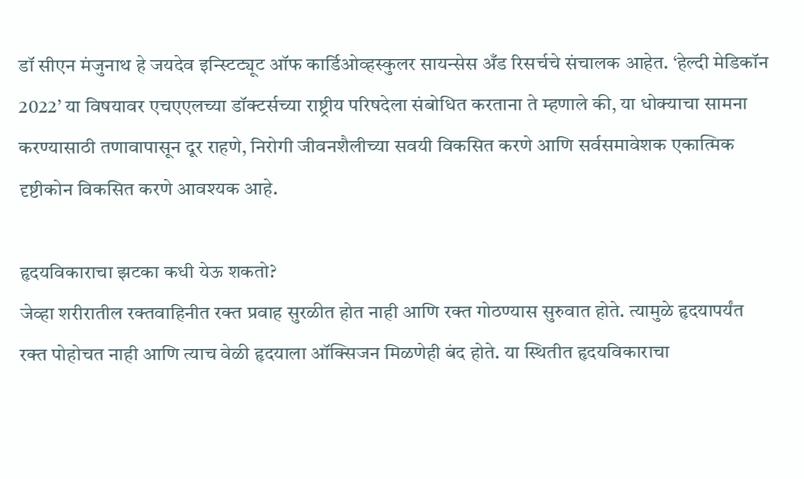डॉ सीएन मंजुनाथ हे जयदेव इन्स्टिट्यूट ऑफ कार्डिओव्हस्कुलर सायन्सेस अँड रिसर्चचे संचालक आहेत. ‘हेल्दी मेडिकॉन 2022’ या विषयावर एचएएलच्या डॉक्टर्सच्या राष्ट्रीय परिषदेला संबोधित करताना ते म्हणाले की, या धोक्याचा सामना करण्यासाठी तणावापासून दूर राहणे, निरोगी जीवनशैलीच्या सवयी विकसित करणे आणि सर्वसमावेशक एकात्मिक दृष्टीकोन विकसित करणे आवश्यक आहे.

हृदयविकाराचा झटका कधी येऊ शकतो?
जेव्हा शरीरातील रक्तवाहिनीत रक्त प्रवाह सुरळीत होत नाही आणि रक्त गोठण्यास सुरुवात होते. त्यामुळे हृदयापर्यंत रक्त पोहोचत नाही आणि त्याच वेळी हृदयाला ऑक्सिजन मिळणेही बंद होते. या स्थितीत हृदयविकाराचा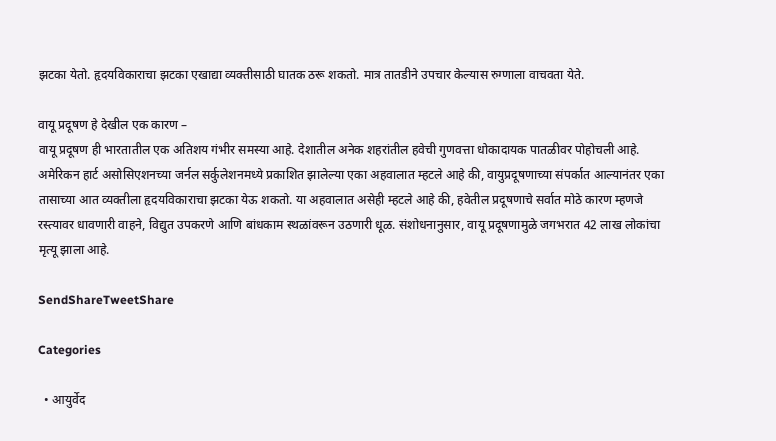झटका येतो. हृदयविकाराचा झटका एखाद्या व्यक्तीसाठी घातक ठरू शकतो. मात्र तातडीने उपचार केल्यास रुग्णाला वाचवता येते.

वायू प्रदूषण हे देखील एक कारण –
वायू प्रदूषण ही भारतातील एक अतिशय गंभीर समस्या आहे. देशातील अनेक शहरांतील हवेची गुणवत्ता धोकादायक पातळीवर पोहोचली आहे. अमेरिकन हार्ट असोसिएशनच्या जर्नल सर्कुलेशनमध्ये प्रकाशित झालेल्या एका अहवालात म्हटले आहे की, वायुप्रदूषणाच्या संपर्कात आल्यानंतर एका तासाच्या आत व्यक्तीला हृदयविकाराचा झटका येऊ शकतो. या अहवालात असेही म्हटले आहे की, हवेतील प्रदूषणाचे सर्वात मोठे कारण म्हणजे रस्त्यावर धावणारी वाहने, विद्युत उपकरणे आणि बांधकाम स्थळांवरून उठणारी धूळ. संशोधनानुसार, वायू प्रदूषणामुळे जगभरात 42 लाख लोकांचा मृत्यू झाला आहे.

SendShareTweetShare

Categories

  • आयुर्वेद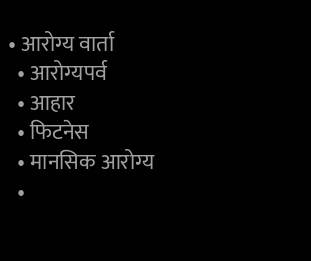• आरोग्य वार्ता
  • आरोग्यपर्व
  • आहार
  • फिटनेस
  • मानसिक आरोग्य
  •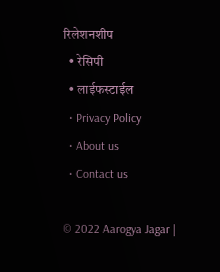रिलेशनशीप
  • रेसिपी
  • लाईफस्टाईल
  • Privacy Policy
  • About us
  • Contact us

© 2022 Aarogya Jagar |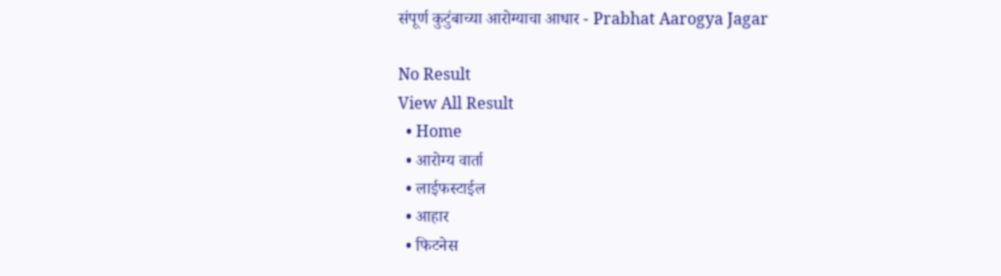संपूर्ण कुटुंबाच्या आरोग्याचा आधार - Prabhat Aarogya Jagar

No Result
View All Result
  • Home
  • आरोग्य वार्ता
  • लाईफस्टाईल
  • आहार
  • फिटनेस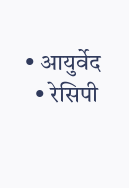• आयुर्वेद
  • रेसिपी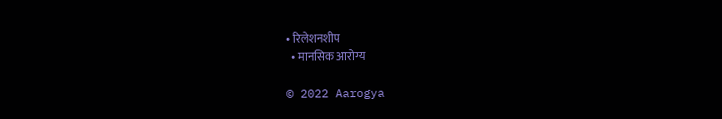• रिलेशनशीप
  • मानसिक आरोग्य

© 2022 Aarogya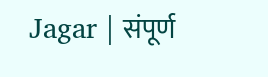Jagar | संपूर्ण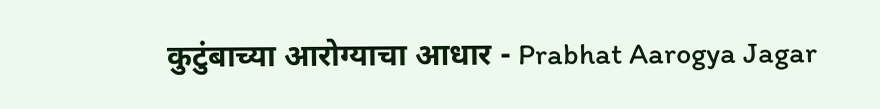कुटुंबाच्या आरोग्याचा आधार - Prabhat Aarogya Jagar